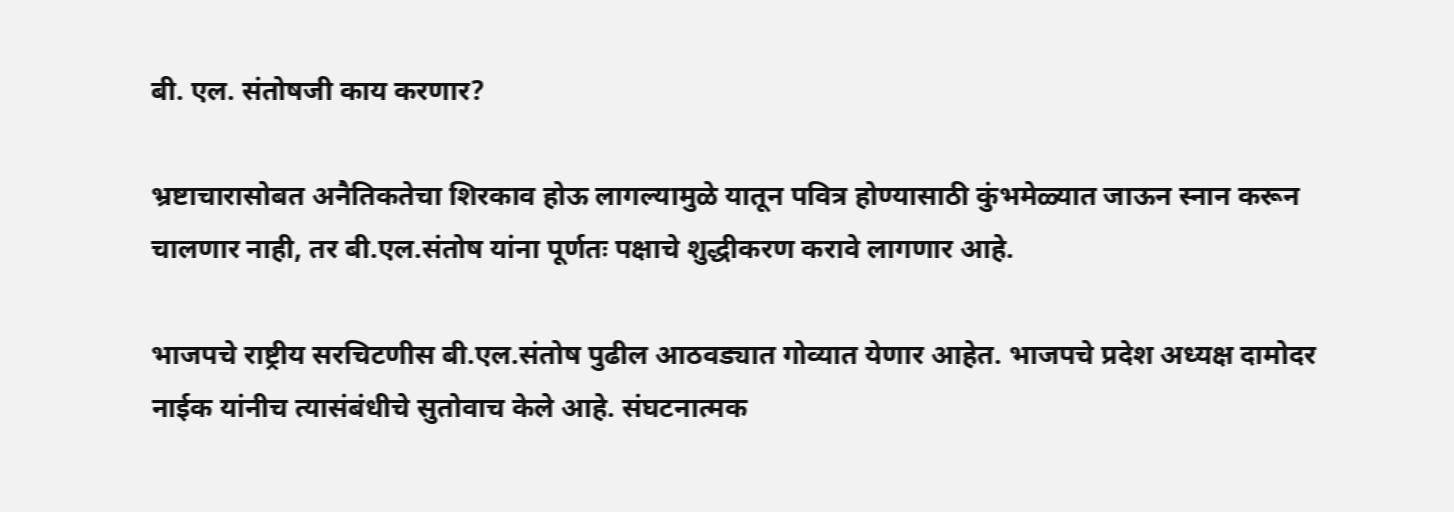बी. एल. संतोषजी काय करणार?

भ्रष्टाचारासोबत अनैतिकतेचा शिरकाव होऊ लागल्यामुळे यातून पवित्र होण्यासाठी कुंभमेळ्यात जाऊन स्नान करून चालणार नाही, तर बी.एल.संतोष यांना पूर्णतः पक्षाचे शुद्धीकरण करावे लागणार आहे.

भाजपचे राष्ट्रीय सरचिटणीस बी.एल.संतोष पुढील आठवड्यात गोव्यात येणार आहेत. भाजपचे प्रदेश अध्यक्ष दामोदर नाईक यांनीच त्यासंबंधीचे सुतोवाच केले आहे. संघटनात्मक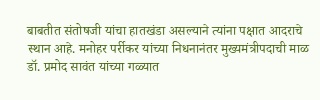बाबतीत संतोषजी यांचा हातखंडा असल्याने त्यांना पक्षात आदराचे स्थान आहे. मनोहर पर्रीकर यांच्या निधनानंतर मुख्यमंत्रीपदाची माळ डॉ. प्रमोद सावंत यांच्या गळ्यात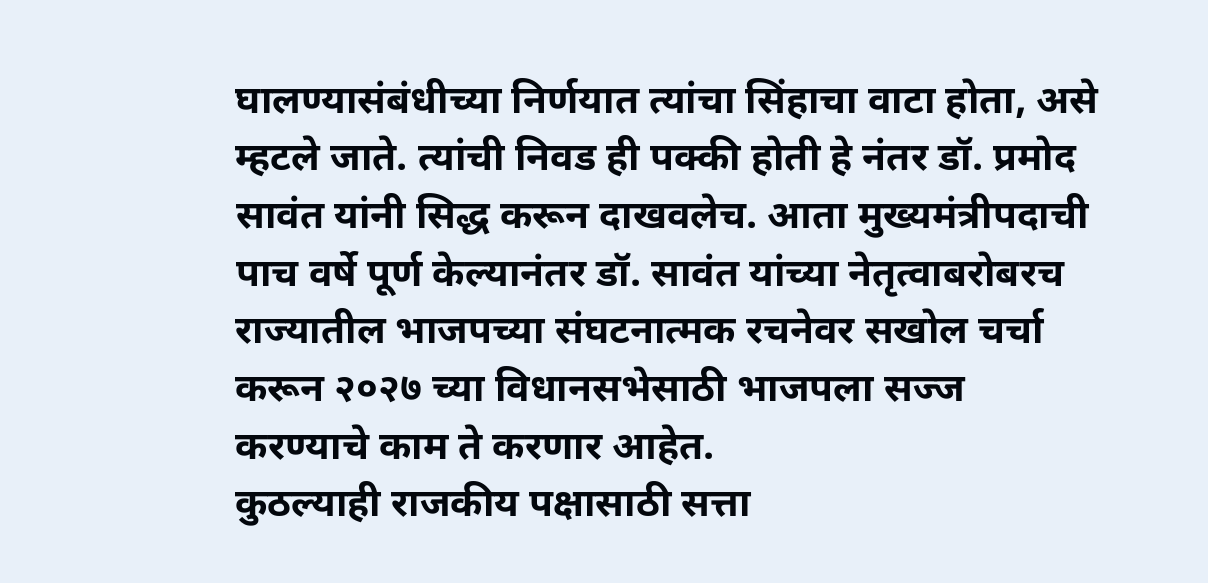घालण्यासंबंधीच्या निर्णयात त्यांचा सिंहाचा वाटा होता, असे म्हटले जाते. त्यांची निवड ही पक्की होती हे नंतर डॉ. प्रमोद सावंत यांनी सिद्ध करून दाखवलेच. आता मुख्यमंत्रीपदाची पाच वर्षे पूर्ण केल्यानंतर डॉ. सावंत यांच्या नेतृत्वाबरोबरच राज्यातील भाजपच्या संघटनात्मक रचनेवर सखोल चर्चा करून २०२७ च्या विधानसभेसाठी भाजपला सज्ज करण्याचे काम ते करणार आहेत.
कुठल्याही राजकीय पक्षासाठी सत्ता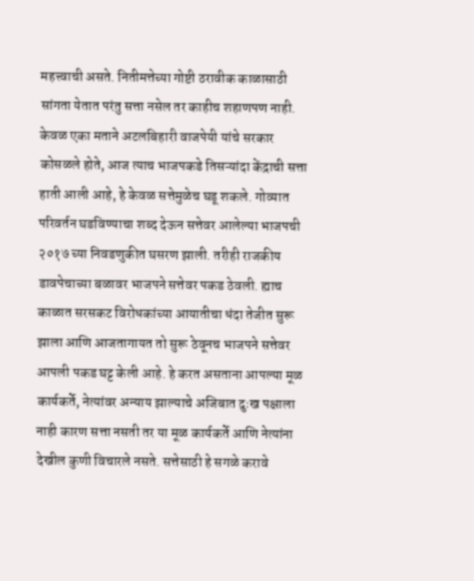महत्त्वाची असते. नितीमत्तेच्या गोष्टी ठरावीक काळासाठी सांगता येतात परंतु सत्ता नसेल तर काहीच शहाणपण नाही. केवळ एका मताने अटलबिहारी वाजपेयी यांचे सरकार कोसळले होते, आज त्याच भाजपकडे तिसऱ्यांदा केंद्राची सत्ता हाती आली आहे, हे केवळ सत्तेमुळेच घडू शकले. गोव्यात परिवर्तन घडविण्याचा शब्द देऊन सत्तेवर आलेल्या भाजपची २०१७ च्या निवडणुकीत घसरण झाली. तरीही राजकीय डावपेचाच्या बळावर भाजपने सत्तेवर पकड ठेवली. ह्याच काळात सरसकट विरोधकांच्या आयातीचा धंदा तेजीत सुरू झाला आणि आजतागायत तो सुरू ठेवूनच भाजपने सत्तेवर आपली पकड घट्ट केली आहे. हे करत असताना आपल्या मूळ कार्यकर्ते, नेत्यांवर अन्याय झाल्याचे अजिबात दुःख पक्षाला नाही कारण सत्ता नसती तर या मूळ कार्यकर्ते आणि नेत्यांना देखील कुणी विचारले नसते. सत्तेसाठी हे सगळे करावे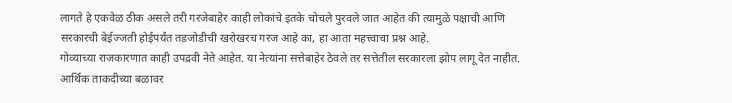लागते हे एकवेळ ठीक असले तरी गरजेबाहेर काही लोकांचे इतके चोचले पुरवले जात आहेत की त्यामुळे पक्षाची आणि सरकारची बेईज्जती होईपर्यंत तडजोडीची खरोखरच गरज आहे का, हा आता महत्त्वाचा प्रश्न आहे.
गोव्याच्या राजकारणात काही उपद्रवी नेते आहेत. या नेत्यांना सत्तेबाहेर ठेवले तर सत्तेतील सरकारला झोप लागू देत नाहीत. आर्थिक ताकदीच्या बळावर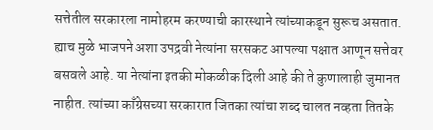सत्तेतील सरकारला नामोहरम करण्याची कारस्थाने त्यांच्याकडून सुरूच असतात. ह्याच मुळे भाजपने अशा उपद्रवी नेत्यांना सरसकट आपल्या पक्षात आणून सत्तेवर बसवले आहे. या नेत्यांना इतकी मोकळीक दिली आहे की ते कुणालाही जुमानत नाहीत. त्यांच्या काँग्रेसच्या सरकारात जितका त्यांचा शब्द चालत नव्हता तितके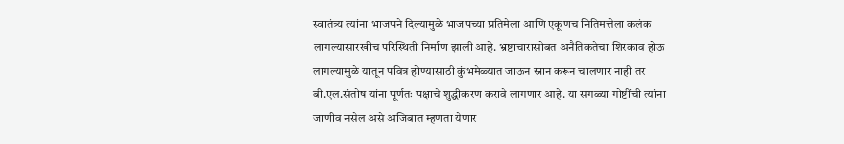स्वातंत्र्य त्यांना भाजपने दिल्यामुळे भाजपच्या प्रतिमेला आणि एकूणच नितिमत्तेला कलंक लागल्यासारखीच परिस्थिती निर्माण झाली आहे. भ्रष्टाचारासोबत अनैतिकतेचा शिरकाव होऊ लागल्यामुळे यातून पवित्र होण्यासाठी कुंभमेळ्यात जाऊन स्नान करून चालणार नाही तर बी.एल.संतोष यांना पूर्णतः पक्षाचे शुद्धीकरण करावे लागणार आहे. या सगळ्या गोष्टींची त्यांना जाणीव नसेल असे अजिबात म्हणता येणार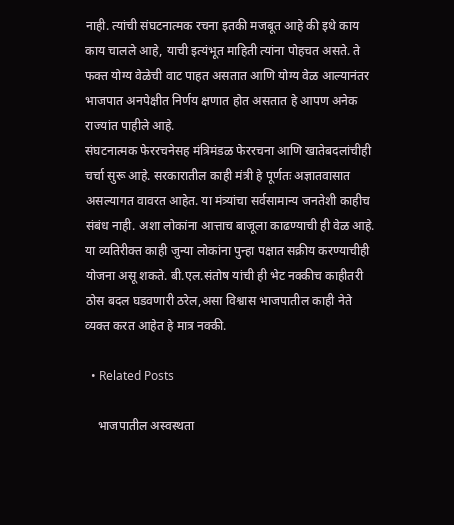नाही. त्यांची संघटनात्मक रचना इतकी मजबूत आहे की इथे काय काय चालले आहे, याची इत्यंभूत माहिती त्यांना पोहचत असते. ते फक्त योग्य वेळेची वाट पाहत असतात आणि योग्य वेळ आल्यानंतर भाजपात अनपेक्षीत निर्णय क्षणात होत असतात हे आपण अनेक राज्यांत पाहीले आहे.
संघटनात्मक फेररचनेसह मंत्रिमंडळ फेररचना आणि खातेबदलांचीही चर्चा सुरू आहे. सरकारातील काही मंत्री हे पूर्णतः अज्ञातवासात असल्यागत वावरत आहेत. या मंत्र्यांचा सर्वसामान्य जनतेशी काहीच संबंध नाही. अशा लोकांना आत्ताच बाजूला काढण्याची ही वेळ आहे. या व्यतिरीक्त काही जुन्या लोकांना पुन्हा पक्षात सक्रीय करण्याचीही योजना असू शकते. बी.एल.संतोष यांची ही भेट नक्कीच काहीतरी ठोस बदल घडवणारी ठरेल,असा विश्वास भाजपातील काही नेते व्यक्त करत आहेत हे मात्र नक्की.

  • Related Posts

    भाजपातील अस्वस्थता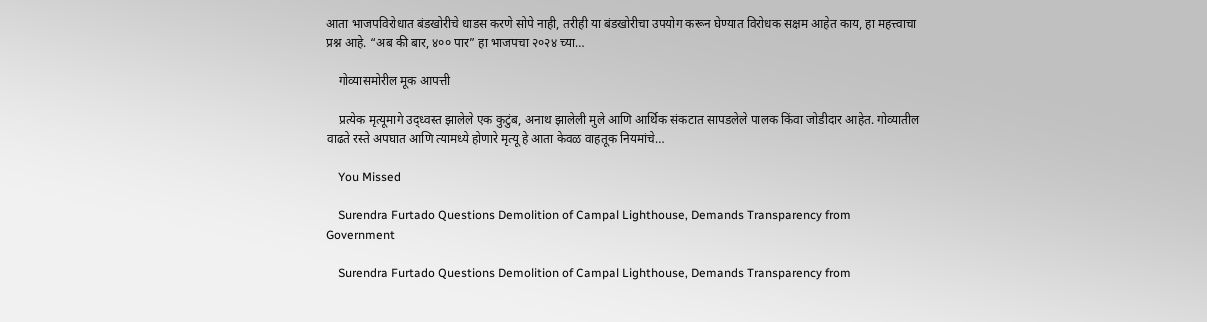आता भाजपविरोधात बंडखोरीचे धाडस करणे सोपे नाही, तरीही या बंडखोरीचा उपयोग करून घेण्यात विरोधक सक्षम आहेत काय, हा महत्त्वाचा प्रश्न आहे. “अब की बार, ४०० पार” हा भाजपचा २०२४ च्या…

    गोव्यासमोरील मूक आपत्ती

    प्रत्येक मृत्यूमागे उद्ध्वस्त झालेले एक कुटुंब, अनाथ झालेली मुले आणि आर्थिक संकटात सापडलेले पालक किंवा जोडीदार आहेत. गोव्यातील वाढते रस्ते अपघात आणि त्यामध्ये होणारे मृत्यू हे आता केवळ वाहतूक नियमांचे…

    You Missed

    Surendra Furtado Questions Demolition of Campal Lighthouse, Demands Transparency from Government

    Surendra Furtado Questions Demolition of Campal Lighthouse, Demands Transparency from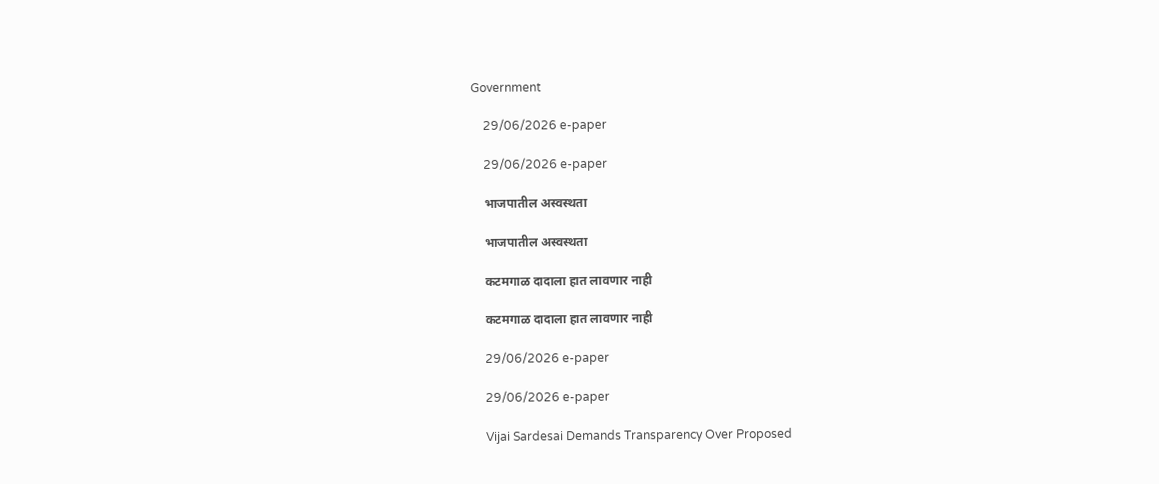Government

    29/06/2026 e-paper

    29/06/2026 e-paper

    भाजपातील अस्वस्थता

    भाजपातील अस्वस्थता

    कटमगाळ दादाला हात लावणार नाही

    कटमगाळ दादाला हात लावणार नाही

    29/06/2026 e-paper

    29/06/2026 e-paper

    Vijai Sardesai Demands Transparency Over Proposed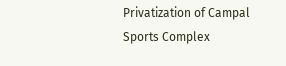Privatization of Campal Sports Complex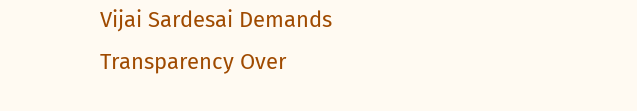Vijai Sardesai Demands Transparency Over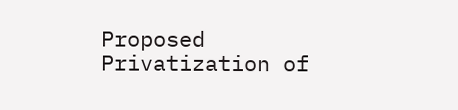Proposed Privatization of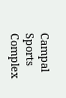Campal Sports Complex